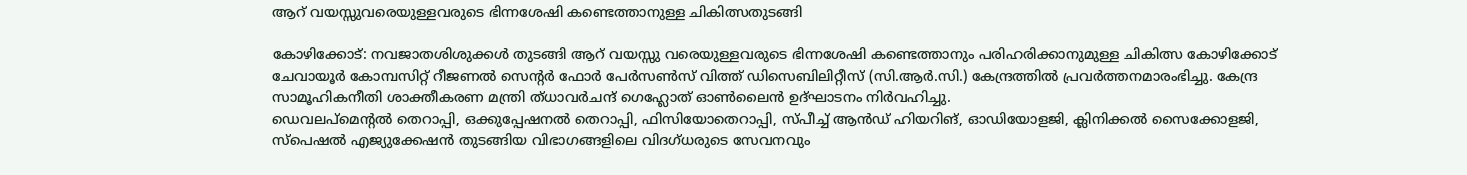ആറ് വയസ്സുവരെയുള്ളവരുടെ ഭിന്നശേഷി കണ്ടെത്താനുള്ള ചികിത്സതുടങ്ങി

കോഴിക്കോട്: നവജാതശിശുക്കൾ തുടങ്ങി ആറ് വയസ്സു വരെയുള്ളവരുടെ ഭിന്നശേഷി കണ്ടെത്താനും പരിഹരിക്കാനുമുള്ള ചികിത്സ കോഴിക്കോട് ചേവായൂർ കോമ്പസിറ്റ് റീജണൽ സെന്റർ ഫോർ പേർസൺസ് വിത്ത് ഡിസെബിലിറ്റീസ് (സി.ആർ.സി.) കേന്ദ്രത്തിൽ പ്രവർത്തനമാരംഭിച്ചു. കേന്ദ്ര സാമൂഹികനീതി ശാക്തീകരണ മന്ത്രി ത്ധാവർചന്ദ് ഗെഹ്ലോത് ഓൺലൈൻ ഉദ്ഘാടനം നിർവഹിച്ചു.
ഡെവലപ്മെന്റൽ തെറാപ്പി, ഒക്കുപ്പേഷനൽ തെറാപ്പി, ഫിസിയോതെറാപ്പി, സ്പീച്ച് ആൻഡ് ഹിയറിങ്, ഓഡിയോളജി, ക്ലിനിക്കൽ സൈക്കോളജി, സ്പെഷൽ എജ്യുക്കേഷൻ തുടങ്ങിയ വിഭാഗങ്ങളിലെ വിദഗ്ധരുടെ സേവനവും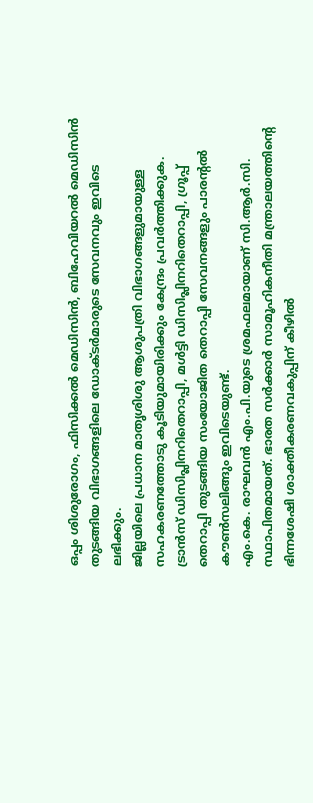ഒപ്പം ശിശുരോഗം, ഫിസിക്കൽ മെഡിസിൻ, ബിഹേവിയറൽ മെഡിസിൻ തുടങ്ങിയ വിഭാഗങ്ങളിലെ ഡോക്ടർമാരുടെ സേവനവും ഇവിടെ ലഭിക്കും.
ജില്ലയിലെ പ്രധാന മാതൃശിശു ആശുപത്രി വിഭാഗങ്ങളുമായുള്ള സഹകരണത്തോടു കൂടിയുമായിരിക്കും കേന്ദ്രം പ്രവർത്തിക്കുക.
ട്രാൻസ് ഡിസിപ്ലിനറിതെറാപ്പി, മൾട്ടി ഡിസിപ്ലിനറിതെറാപ്പി, ഗ്രൂപ്പ് തെറാപ്പി തുടങ്ങിയ സംയോജിത തെറാപ്പി സേവനങ്ങളും പാരന്റൽ കൗൺസലിങ്ങും ഇവിടെയുണ്ട്.
എം.കെ. രാഘവൻ എം.പി.യുടെ ശ്രമഫലമായാണ് സി.ആർ.സി. സ്ഥാപിതമായത്. ഭാരത സർക്കാർ സാമൂഹികനീതി മന്ത്രാലയത്തിന്റെ ഭിന്നശേഷി ശാക്തീകരണവകുപ്പിന് കീഴിൽ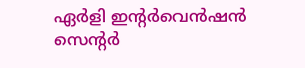ഏർളി ഇന്റർവെൻഷൻ സെന്റർ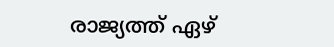രാജ്യത്ത് ഏഴ്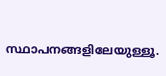സ്ഥാപനങ്ങളിലേയുള്ളൂ.